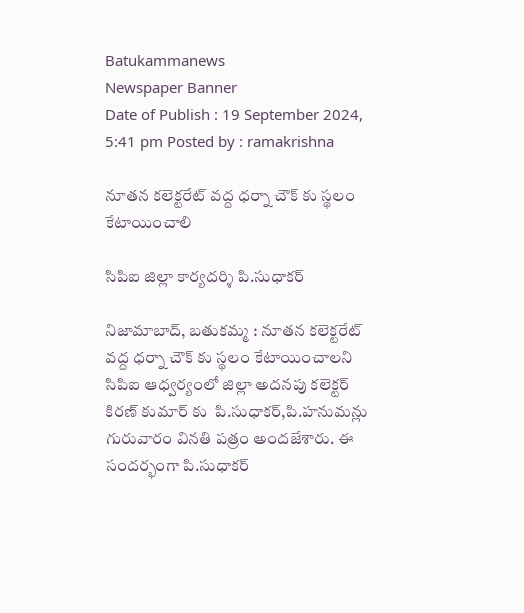Batukammanews
Newspaper Banner
Date of Publish : 19 September 2024, 5:41 pm Posted by : ramakrishna

నూతన కలెక్టరేట్ వద్ద ధర్నా చౌక్ కు స్థలం కేటాయించాలి

సిపిఐ జిల్లా కార్యదర్శి పి.సుధాకర్

నిజామాబాద్, బతుకమ్మ : నూతన కలెక్టరేట్ వద్ద ధర్నా చౌక్ కు స్థలం కేటాయించాలని సిపిఐ ఆధ్వర్యంలో జిల్లా అదనపు కలెక్టర్ కిరణ్ కుమార్ కు  పి.సుధాకర్,పి.హనుమన్లు గురువారం వినతి పత్రం అందజేశారు. ఈ సందర్భంగా పి.సుధాకర్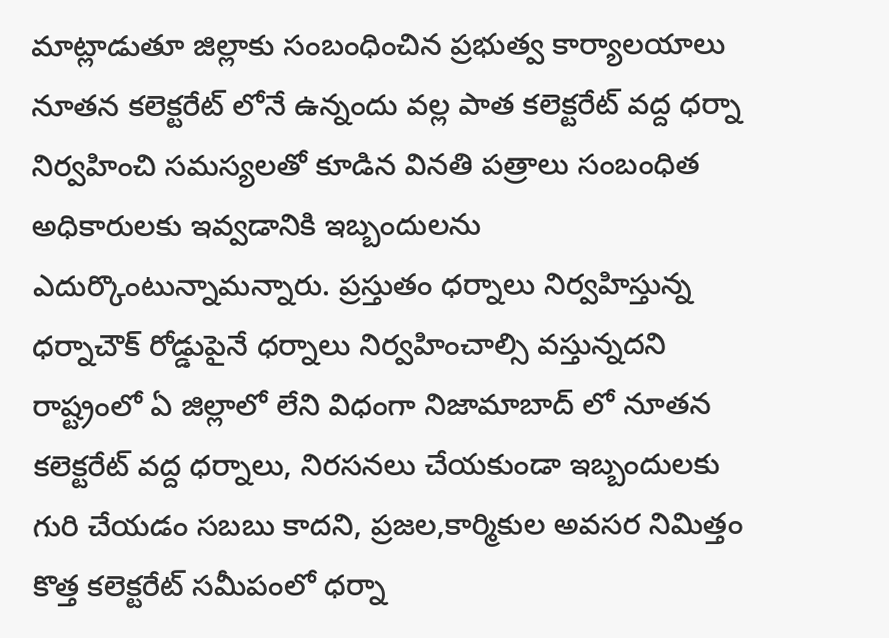మాట్లాడుతూ జిల్లాకు సంబంధించిన ప్రభుత్వ కార్యాలయాలు నూతన కలెక్టరేట్ లోనే ఉన్నందు వల్ల పాత కలెక్టరేట్ వద్ద ధర్నా నిర్వహించి సమస్యలతో కూడిన వినతి పత్రాలు సంబంధిత అధికారులకు ఇవ్వడానికి ఇబ్బందులను ఎదుర్కొంటున్నామన్నారు. ప్రస్తుతం ధర్నాలు నిర్వహిస్తున్న ధర్నాచౌక్ రోడ్డుపైనే ధర్నాలు నిర్వహించాల్సి వస్తున్నదని రాష్ట్రంలో ఏ జిల్లాలో లేని విధంగా నిజామాబాద్ లో నూతన కలెక్టరేట్ వద్ద ధర్నాలు, నిరసనలు చేయకుండా ఇబ్బందులకు గురి చేయడం సబబు కాదని, ప్రజల,కార్మికుల అవసర నిమిత్తం కొత్త కలెక్టరేట్ సమీపంలో ధర్నా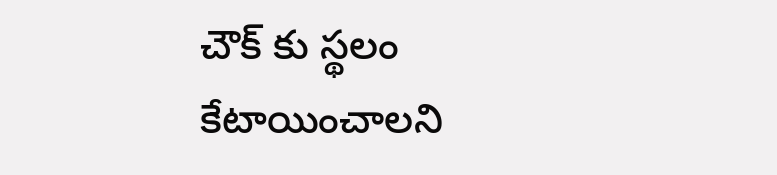చౌక్ కు స్థలం కేటాయించాలని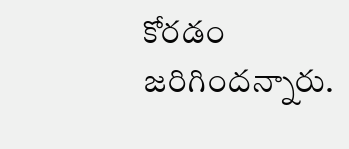కోరడం జరిగిందన్నారు.